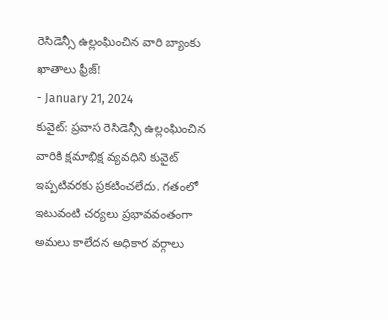రెసిడెన్సీ ఉల్లంఘించిన వారి బ్యాంకు ఖాతాలు ఫ్రీజ్!
- January 21, 2024
కువైట్: ప్రవాస రెసిడెన్సీ ఉల్లంఘించిన వారికి క్షమాభిక్ష వ్యవధిని కువైట్ ఇప్పటివరకు ప్రకటించలేదు. గతంలో ఇటువంటి చర్యలు ప్రభావవంతంగా అమలు కాలేదన అధికార వర్గాలు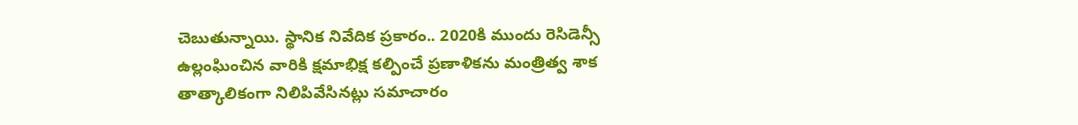చెబుతున్నాయి. స్థానిక నివేదిక ప్రకారం.. 2020కి ముందు రెసిడెన్సీ ఉల్లంఘించిన వారికి క్షమాభిక్ష కల్పించే ప్రణాళికను మంత్రిత్వ శాక తాత్కాలికంగా నిలిపివేసినట్లు సమాచారం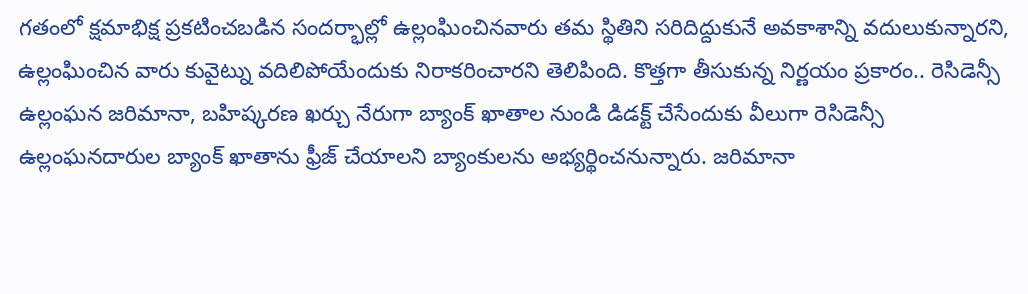గతంలో క్షమాభిక్ష ప్రకటించబడిన సందర్భాల్లో ఉల్లంఘించినవారు తమ స్థితిని సరిదిద్దుకునే అవకాశాన్ని వదులుకున్నారని, ఉల్లంఘించిన వారు కువైట్ను వదిలిపోయేందుకు నిరాకరించారని తెలిపింది. కొత్తగా తీసుకున్న నిర్ణయం ప్రకారం.. రెసిడెన్సీ ఉల్లంఘన జరిమానా, బహిష్కరణ ఖర్చు నేరుగా బ్యాంక్ ఖాతాల నుండి డిడక్ట్ చేసేందుకు వీలుగా రెసిడెన్సీ ఉల్లంఘనదారుల బ్యాంక్ ఖాతాను ఫ్రీజ్ చేయాలని బ్యాంకులను అభ్యర్థించనున్నారు. జరిమానా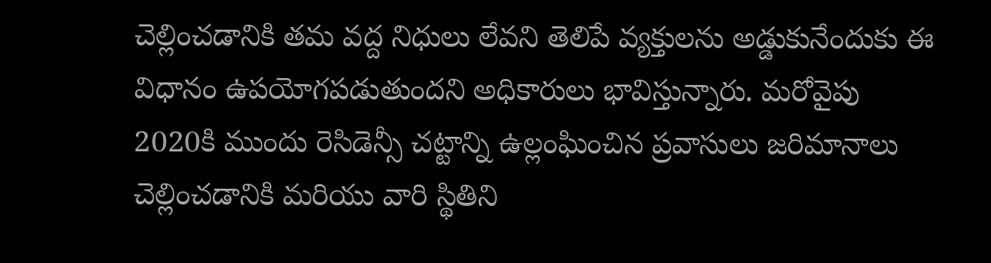చెల్లించడానికి తమ వద్ద నిధులు లేవని తెలిపే వ్యక్తులను అడ్డుకునేందుకు ఈ విధానం ఉపయోగపడుతుందని అధికారులు భావిస్తున్నారు. మరోవైపు 2020కి ముందు రెసిడెన్సీ చట్టాన్ని ఉల్లంఘించిన ప్రవాసులు జరిమానాలు చెల్లించడానికి మరియు వారి స్థితిని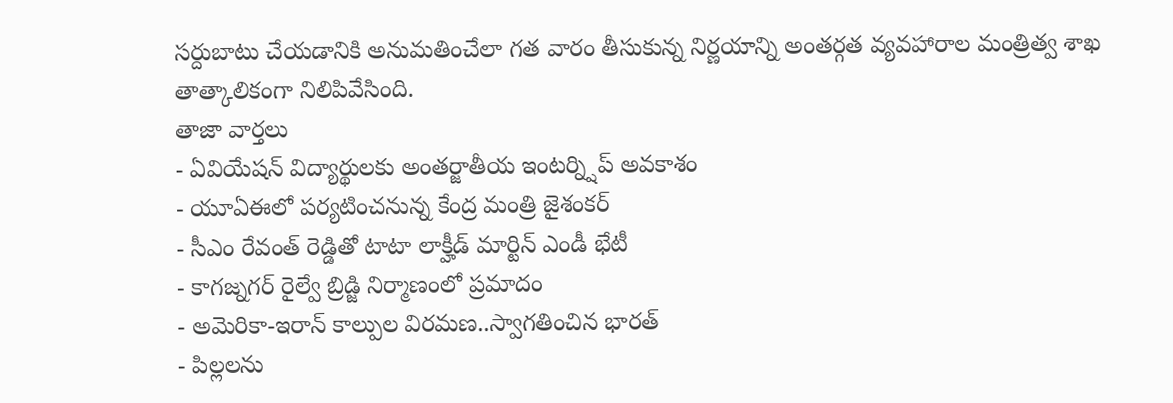సర్దుబాటు చేయడానికి అనుమతించేలా గత వారం తీసుకున్న నిర్ణయాన్ని అంతర్గత వ్యవహారాల మంత్రిత్వ శాఖ తాత్కాలికంగా నిలిపివేసింది.
తాజా వార్తలు
- ఏవియేషన్ విద్యార్థులకు అంతర్జాతీయ ఇంటర్న్షిప్ అవకాశం
- యూఏఈలో పర్యటించనున్న కేంద్ర మంత్రి జైశంకర్
- సీఎం రేవంత్ రెడ్డితో టాటా లాక్హీడ్ మార్టిన్ ఎండీ భేటీ
- కాగజ్నగర్ రైల్వే బ్రిడ్జి నిర్మాణంలో ప్రమాదం
- అమెరికా-ఇరాన్ కాల్పుల విరమణ..స్వాగతించిన భారత్
- పిల్లలను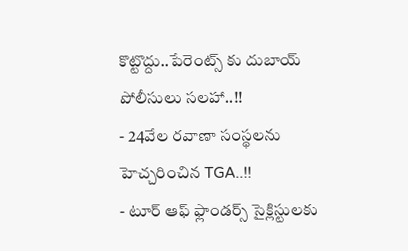కొట్టొద్దు..పేరెంట్స్ కు దుబాయ్ పోలీసులు సలహా..!!
- 24వేల రవాణా సంస్థలను హెచ్చరించిన TGA..!!
- టూర్ ఆఫ్ ఫ్లాండర్స్ సైక్లిస్టులకు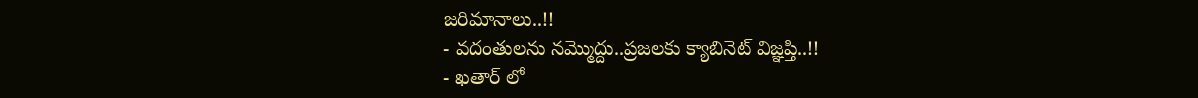జరిమానాలు..!!
- వదంతులను నమ్మొద్దు..ప్రజలకు క్యాబినెట్ విజ్ఞప్తి..!!
- ఖతార్ లో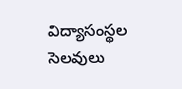విద్యాసంస్థల సెలవులు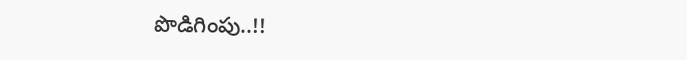పొడిగింపు..!!